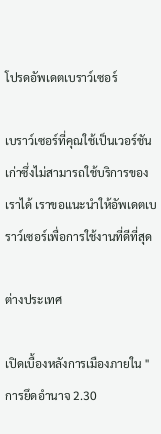โปรดอัพเดตเบราว์เซอร์

เบราว์เซอร์ที่คุณใช้เป็นเวอร์ชันเก่าซึ่งไม่สามารถใช้บริการของเราได้ เราขอแนะนำให้อัพเดตเบราว์เซอร์เพื่อการใช้งานที่ดีที่สุด

ต่างประเทศ

เปิดเบื้องหลังการเมืองภายใน "การยึดอำนาจ 2.30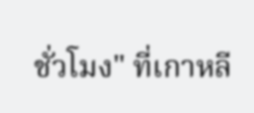ชั่วโมง" ที่เกาหลี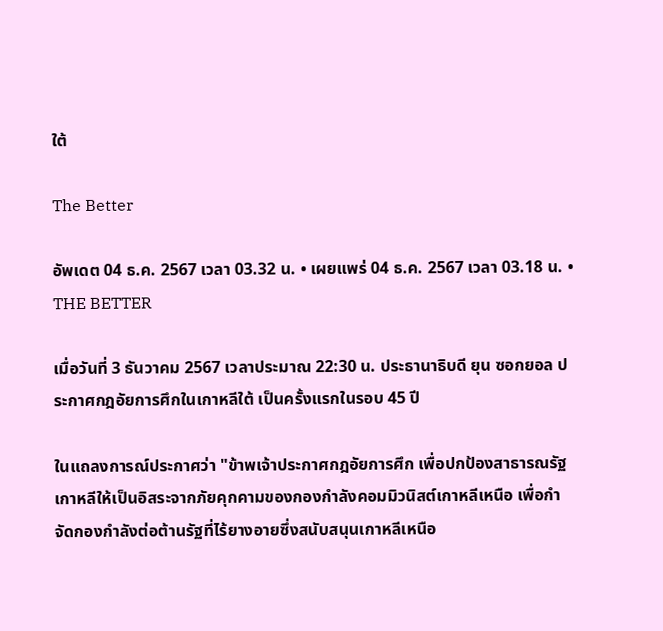ใต้

The Better

อัพเดต 04 ธ.ค. 2567 เวลา 03.32 น. • เผยแพร่ 04 ธ.ค. 2567 เวลา 03.18 น. • THE BETTER

เมื่อวันที่ 3 ธันวาคม 2567 เวลาประมาณ 22:30 น. ประธานาธิบดี ยุน ซอกยอล ประกาศกฎอัยการศึกในเกาหลีใต้ เป็นครั้งแรกในรอบ 45 ปี

ในแถลงการณ์ประกาศว่า "ข้าพเจ้าประกาศกฎอัยการศึก เพื่อปกป้องสาธารณรัฐเกาหลีให้เป็นอิสระจากภัยคุกคามของกองกำลังคอมมิวนิสต์เกาหลีเหนือ เพื่อกำจัดกองกำลังต่อต้านรัฐที่ไร้ยางอายซึ่งสนับสนุนเกาหลีเหนือ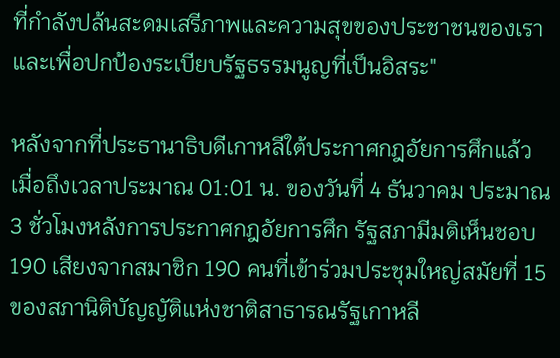ที่กำลังปล้นสะดมเสรีภาพและความสุขของประชาชนของเรา และเพื่อปกป้องระเบียบรัฐธรรมนูญที่เป็นอิสระ"

หลังจากที่ประธานาธิบดีเกาหลีใต้ประกาศกฎอัยการศึกแล้ว เมื่อถึงเวลาประมาณ 01:01 น. ของวันที่ 4 ธันวาคม ประมาณ 3 ชั่วโมงหลังการประกาศกฎอัยการศึก รัฐสภามีมติเห็นชอบ 190 เสียงจากสมาชิก 190 คนที่เข้าร่วมประชุมใหญ่สมัยที่ 15 ของสภานิติบัญญัติแห่งชาติสาธารณรัฐเกาหลี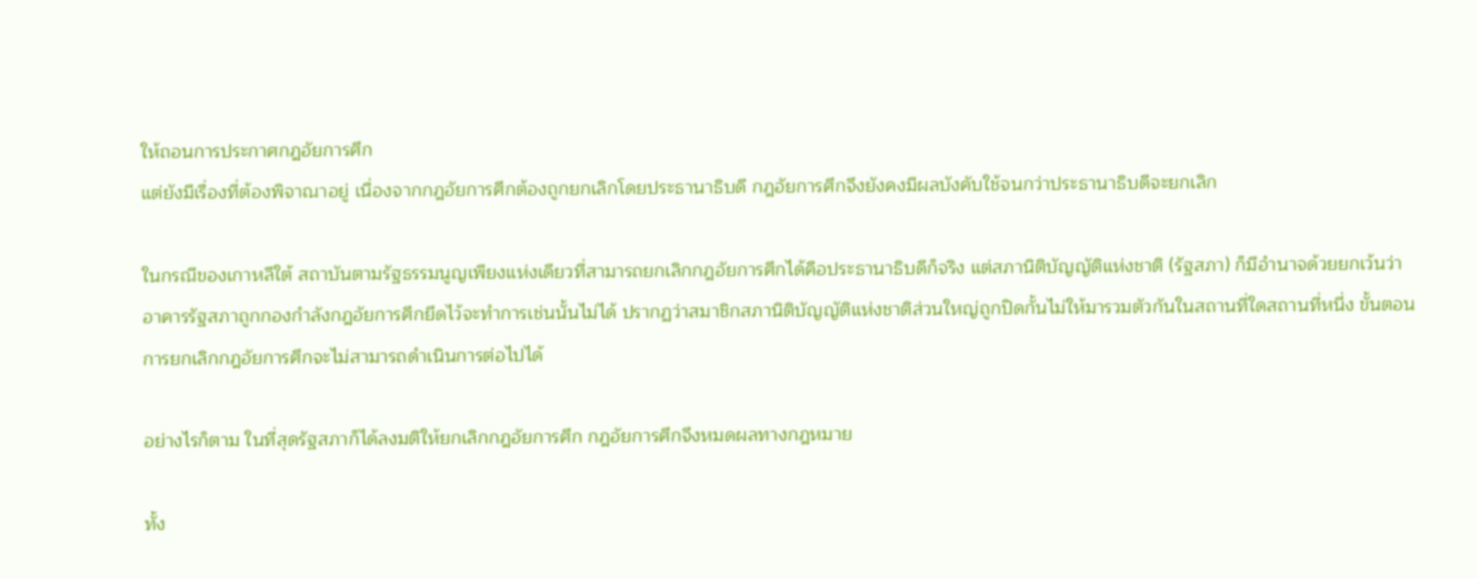ให้ถอนการประกาศกฎอัยการศึก
แต่ยังมีเรื่องที่ต้องพิจาณาอยู่ เนื่องจากกฎอัยการศึกต้องถูกยกเลิกโดยประธานาธิบดี กฎอัยการศึกจึงยังคงมีผลบังคับใช้จนกว่าประธานาธิบดีจะยกเลิก

ในกรณีของเกาหลีใต้ สถาบันตามรัฐธรรมนูญเพียงแห่งเดียวที่สามารถยกเลิกกฎอัยการศึกได้คือประธานาธิบดีก็จริง แต่สภานิติบัญญัติแห่งชาติ (รัฐสภา) ก็มีอำนาจด้วยยกเว้นว่าอาคารรัฐสภาถูกกองกำลังกฎอัยการศึกยึดไว้จะทำการเช่นนั้นไม่ได้ ปรากฏว่าสมาชิกสภานิติบัญญัติแห่งชาติส่วนใหญ่ถูกปิดกั้นไม่ให้มารวมตัวกันในสถานที่ใดสถานที่หนึ่ง ขั้นตอนการยกเลิกกฎอัยการศึกจะไม่สามารถดำเนินการต่อไปได้

อย่างไรก็ตาม ในที่สุดรัฐสภาก็ได้ลงมติให้ยกเลิกกฎอัยการศึก กฎอัยการศึกจึงหมดผลทางกฎหมาย

ทั้ง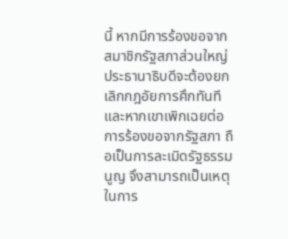นี้ หากมีการร้องขอจากสมาชิกรัฐสภาส่วนใหญ่ ประธานาธิบดีจะต้องยกเลิกกฎอัยการศึกทันที และหากเขาเพิกเฉยต่อการร้องขอจากรัฐสภา ถือเป็นการละเมิดรัฐธรรมนูญ จึงสามารถเป็นเหตุในการ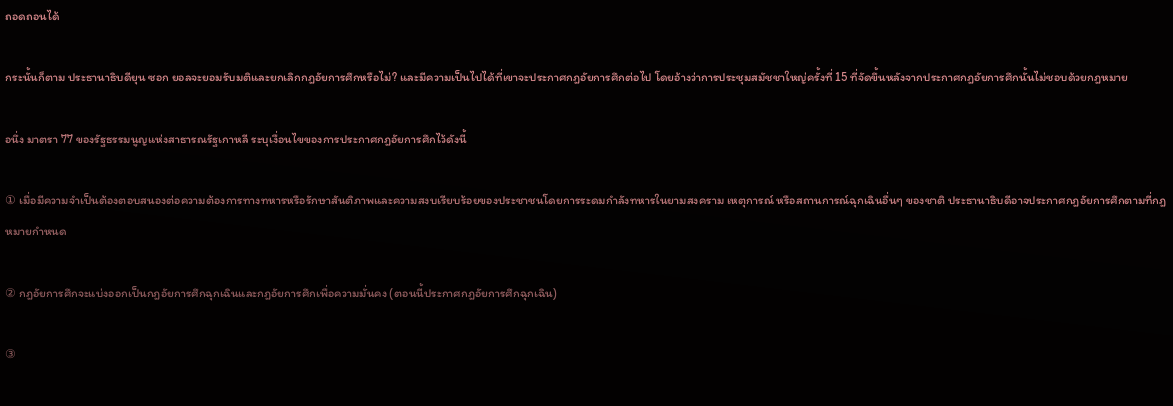ถอดถอนได้

กระนั้นก็ตาม ประธานาธิบดียุน ซอก ยอลจะยอมรับมติและยกเลิกกฎอัยการศึกหรือไม่? และมีความเป็นไปได้ที่เขาจะประกาศกฎอัยการศึกต่อไป โดยอ้างว่าการประชุมสมัชชาใหญ่ครั้งที่ 15 ที่จัดขึ้นหลังจากประกาศกฎอัยการศึกนั้นไม่ชอบด้วยกฎหมาย

อนึ่ง มาตรา 77 ของรัฐธรรมนูญแห่งสาธารณรัฐเกาหลี ระบุเงื่อนไขของการประกาศกฎอัยการศึกไว้ดังนี้

① เมื่อมีความจำเป็นต้องตอบสนองต่อความต้องการทางทหารหรือรักษาสันติภาพและความสงบเรียบร้อยของประชาชนโดยการระดมกำลังทหารในยามสงคราม เหตุการณ์ หรือสถานการณ์ฉุกเฉินอื่นๆ ของชาติ ประธานาธิบดีอาจประกาศกฎอัยการศึกตามที่กฎหมายกำหนด

② กฎอัยการศึกจะแบ่งออกเป็นกฎอัยการศึกฉุกเฉินและกฎอัยการศึกเพื่อความมั่นคง (ตอนนี้ประกาศกฎอัยการศึกฉุกเฉิน)

③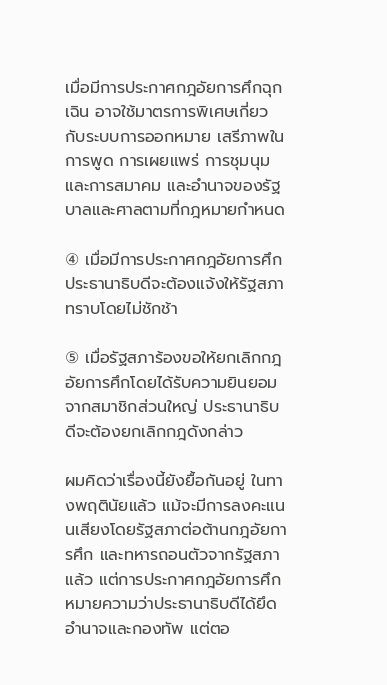เมื่อมีการประกาศกฎอัยการศึกฉุกเฉิน อาจใช้มาตรการพิเศษเกี่ยวกับระบบการออกหมาย เสรีภาพในการพูด การเผยแพร่ การชุมนุมและการสมาคม และอำนาจของรัฐบาลและศาลตามที่กฎหมายกำหนด

④ เมื่อมีการประกาศกฎอัยการศึก ประธานาธิบดีจะต้องแจ้งให้รัฐสภาทราบโดยไม่ชักช้า

⑤ เมื่อรัฐสภาร้องขอให้ยกเลิกกฎอัยการศึกโดยได้รับความยินยอมจากสมาชิกส่วนใหญ่ ประธานาธิบดีจะต้องยกเลิกกฎดังกล่าว

ผมคิดว่าเรื่องนี้ยังยื้อกันอยู่ ในทางพฤตินัยแล้ว แม้จะมีการลงคะแนนเสียงโดยรัฐสภาต่อต้านกฎอัยการศึก และทหารถอนตัวจากรัฐสภาแล้ว แต่การประกาศกฎอัยการศึกหมายความว่าประธานาธิบดีได้ยึดอำนาจและกองทัพ แต่ตอ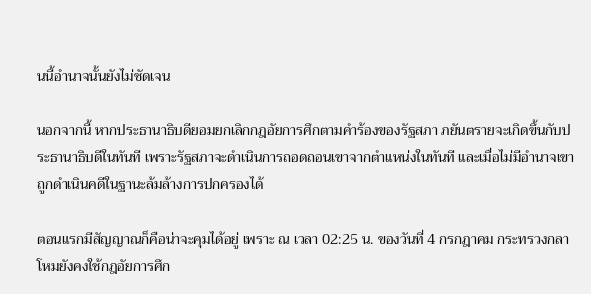นนี้อำนาจนั้นยังไม่ชัดเจน

นอกจากนี้ หากประธานาธิบดียอมยกเลิกกฎอัยการศึกตามคำร้องของรัฐสภา ภยันตรายจะเกิดขึ้นกับประธานาธิบดีในทันที เพราะรัฐสภาจะดำเนินการถอดถอนเขาจากตำแหน่งในทันที และเมื่อไม่มีอำนาจเขาถูกดำเนินคดีในฐานะล้มล้างการปกครองได้

ตอนแรกมีสัญญาณก็คือน่าจะคุมได้อยู่ เพราะ ณ เวลา 02:25 น. ของวันที่ 4 กรกฎาคม กระทรวงกลาโหมยังคงใช้กฎอัยการศึก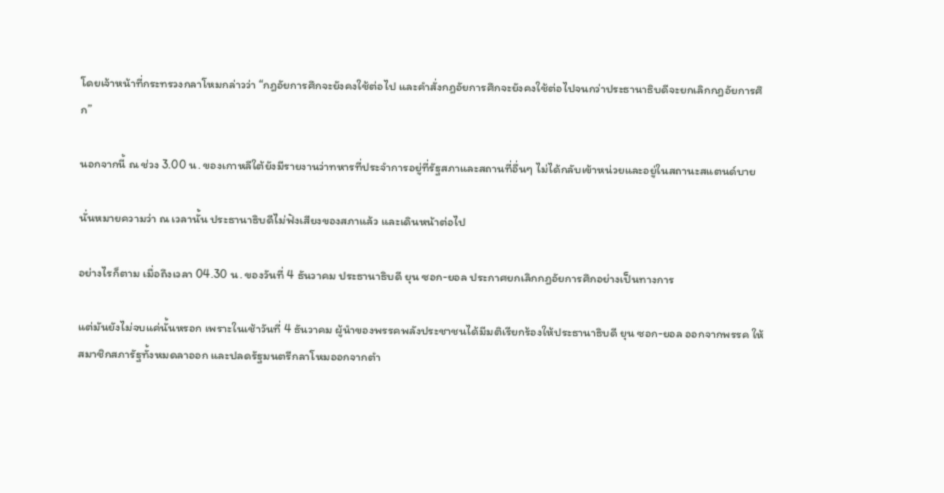โดยเจ้าหน้าที่กระทรวงกลาโหมกล่าวว่า “กฎอัยการศึกจะยังคงใช้ต่อไป และคำสั่งกฎอัยการศึกจะยังคงใช้ต่อไปจนกว่าประธานาธิบดีจะยกเลิกกฎอัยการศึก”

นอกจากนี้ ณ ช่วง 3.00 น. ของเกาหลีใต้ยังมีรายงานว่าทหารที่ประจำการอยู่ที่รัฐสภาและสถานที่อื่นๆ ไม่ได้กลับเข้าหน่วยและอยู่ในสถานะสแตนด์บาย

นั่นหมายความว่า ณ เวลานั้น ประธานาธิบดีไม่ฟังเสียงของสภาแล้ว และเดินหน้าต่อไป

อย่างไรก็ตาม เมื่อถึงเวลา 04.30 น. ของวันที่ 4 ธันวาคม ประธานาธิบดี ยุน ซอก-ยอล ประกาศยกเลิกกฎอัยการศึกอย่างเป็นทางการ

แต่มันยังไม่จบแค่นั้นหรอก เพราะในเช้าวันที่ 4 ธันวาคม ผู้นำของพรรคพลังประชาชนได้มีมติเรียกร้องให้ประธานาธิบดี ยุน ซอก-ยอล ออกจากพรรค ให้สมาชิกสภารัฐทั้งหมดลาออก และปลดรัฐมนตรีกลาโหมออกจากตำ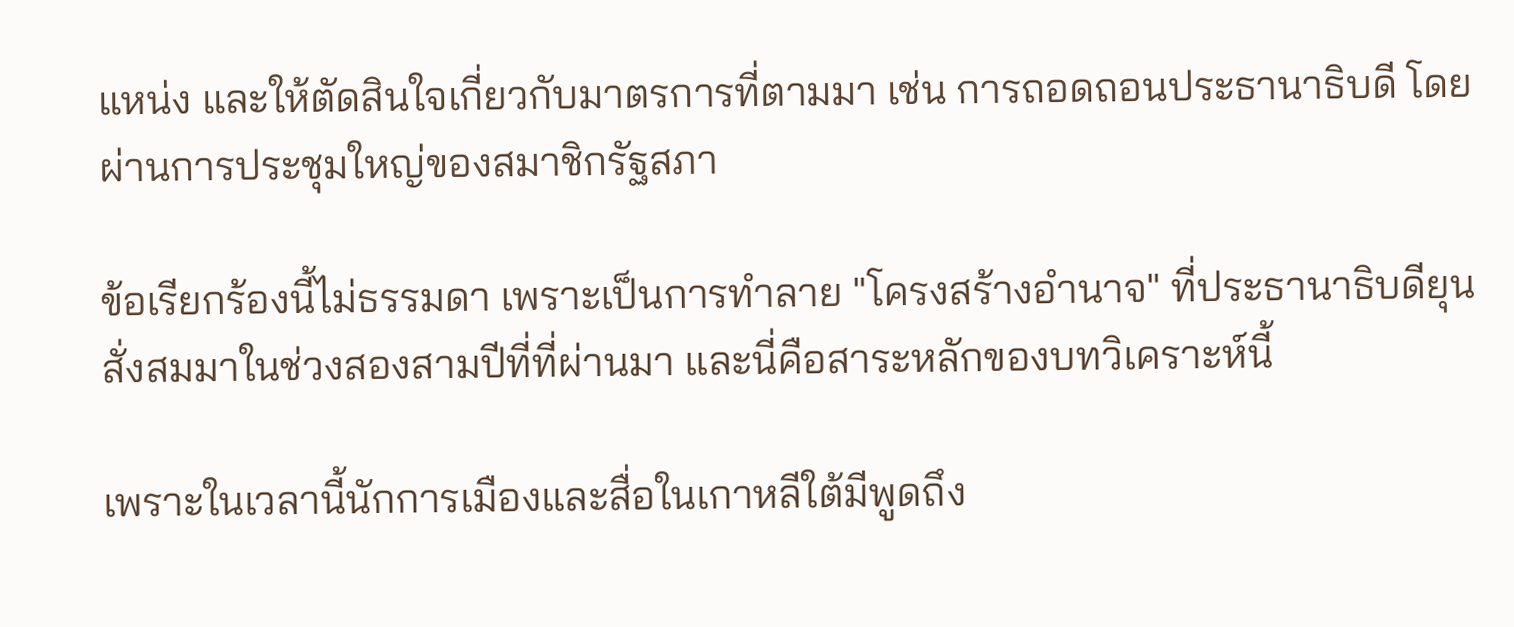แหน่ง และให้ตัดสินใจเกี่ยวกับมาตรการที่ตามมา เช่น การถอดถอนประธานาธิบดี โดยผ่านการประชุมใหญ่ของสมาชิกรัฐสภา

ข้อเรียกร้องนี้ไม่ธรรมดา เพราะเป็นการทำลาย "โครงสร้างอำนาจ" ที่ประธานาธิบดียุนสั่งสมมาในช่วงสองสามปีที่ที่ผ่านมา และนี่คือสาระหลักของบทวิเคราะห์นี้

เพราะในเวลานี้นักการเมืองและสื่อในเกาหลีใต้มีพูดถึง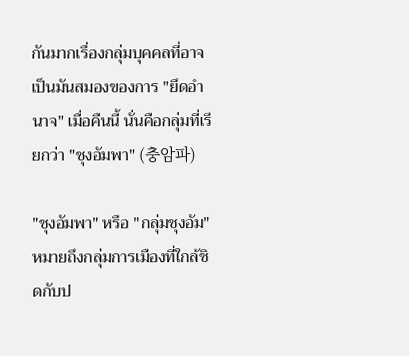กันมากเรื่องกลุ่มบุคคลที่อาจเป็นมันสมองของการ "ยึดอำนาจ" เมื่อคืนนี้ นั่นคือกลุ่มที่เรียกว่า "ชุงอัมพา" (충암파)

"ชุงอัมพา" หรือ "กลุ่มชุงอัม" หมายถึงกลุ่มการเมืองที่ใกล้ชิดกับป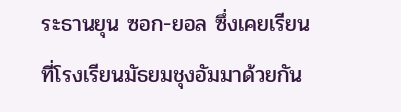ระธานยุน ซอก-ยอล ซึ่งเคยเรียนที่โรงเรียนมัธยมชุงอัมมาด้วยกัน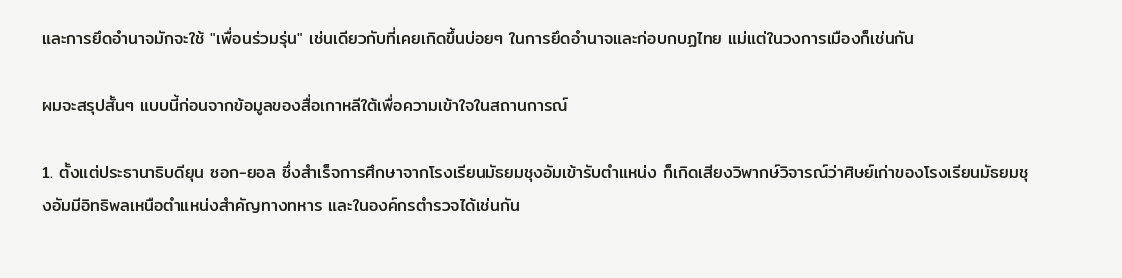และการยึดอำนาจมักจะใช้ "เพื่อนร่วมรุ่น" เช่นเดียวกับที่เคยเกิดขึ้นบ่อยๆ ในการยึดอำนาจและก่อบกบฏไทย แม่แต่ในวงการเมืองก็เช่นกัน

ผมจะสรุปสั้นๆ แบบนี้ก่อนจากข้อมูลของสื่อเกาหลีใต้เพื่อความเข้าใจในสถานการณ์

1. ตั้งแต่ประธานาธิบดียุน ซอก-ยอล ซึ่งสำเร็จการศึกษาจากโรงเรียนมัธยมชุงอัมเข้ารับตำแหน่ง ก็เกิดเสียงวิพากษ์วิจารณ์ว่าศิษย์เก่าของโรงเรียนมัธยมชุงอัมมีอิทธิพลเหนือตำแหน่งสำคัญทางทหาร และในองค์กรตำรวจได้เช่นกัน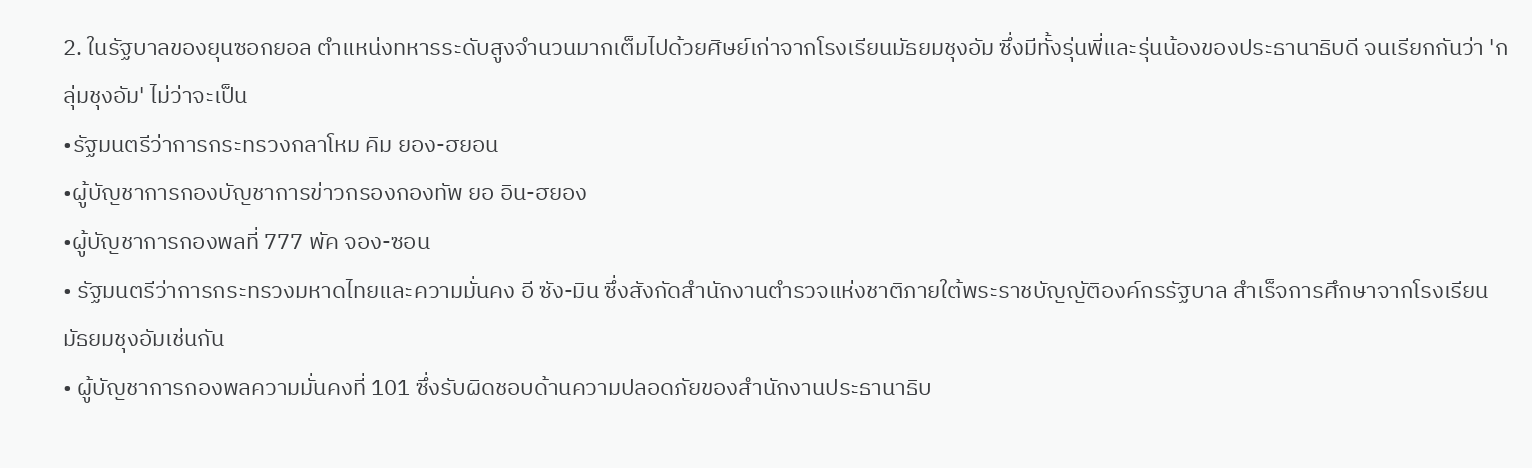2. ในรัฐบาลของยุนซอกยอล ตำแหน่งทหารระดับสูงจำนวนมากเต็มไปด้วยศิษย์เก่าจากโรงเรียนมัธยมชุงอัม ซึ่งมีทั้งรุ่นพี่และรุ่นน้องของประธานาธิบดี จนเรียกกันว่า 'กลุ่มชุงอัม' ไม่ว่าจะเป็น
•รัฐมนตรีว่าการกระทรวงกลาโหม คิม ยอง-ฮยอน
•ผู้บัญชาการกองบัญชาการข่าวกรองกองทัพ ยอ อิน-ฮยอง
•ผู้บัญชาการกองพลที่ 777 พัค จอง-ซอน
• รัฐมนตรีว่าการกระทรวงมหาดไทยและความมั่นคง อี ซัง-มิน ซึ่งสังกัดสำนักงานตำรวจแห่งชาติภายใต้พระราชบัญญัติองค์กรรัฐบาล สำเร็จการศึกษาจากโรงเรียนมัธยมชุงอัมเช่นกัน
• ผู้บัญชาการกองพลความมั่นคงที่ 101 ซึ่งรับผิดชอบด้านความปลอดภัยของสำนักงานประธานาธิบ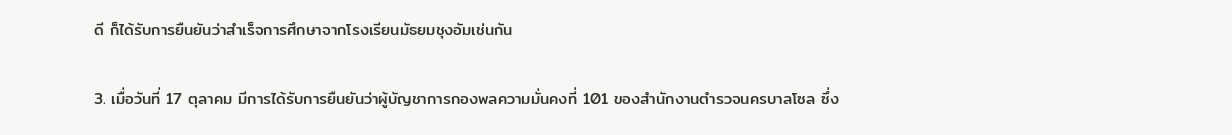ดี ก็ได้รับการยืนยันว่าสำเร็จการศึกษาจากโรงเรียนมัธยมชุงอัมเช่นกัน

3. เมื่อวันที่ 17 ตุลาคม มีการได้รับการยืนยันว่าผู้บัญชาการกองพลความมั่นคงที่ 101 ของสำนักงานตำรวจนครบาลโซล ซึ่ง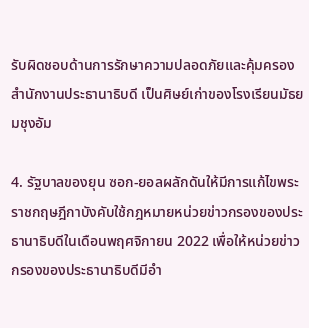รับผิดชอบด้านการรักษาความปลอดภัยและคุ้มครองสำนักงานประธานาธิบดี เป็นศิษย์เก่าของโรงเรียนมัธยมชุงอัม

4. รัฐบาลของยุน ซอก-ยอลผลักดันให้มีการแก้ไขพระราชกฤษฎีกาบังคับใช้กฎหมายหน่วยข่าวกรองของประธานาธิบดีในเดือนพฤศจิกายน 2022 เพื่อให้หน่วยข่าวกรองของประธานาธิบดีมีอำ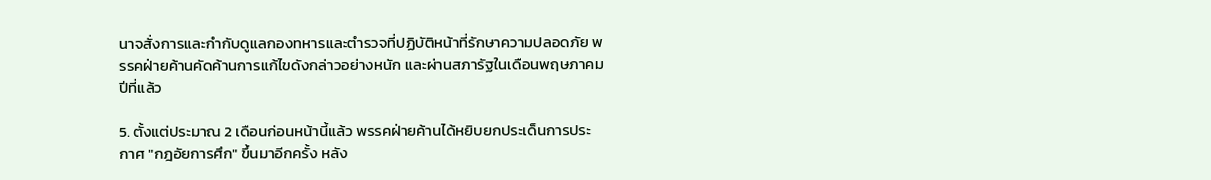นาจสั่งการและกำกับดูแลกองทหารและตำรวจที่ปฏิบัติหน้าที่รักษาความปลอดภัย พรรคฝ่ายค้านคัดค้านการแก้ไขดังกล่าวอย่างหนัก และผ่านสภารัฐในเดือนพฤษภาคมปีที่แล้ว

5. ตั้งแต่ประมาณ 2 เดือนก่อนหน้านี้แล้ว พรรคฝ่ายค้านได้หยิบยกประเด็นการประกาศ "กฎอัยการศึก" ขึ้นมาอีกครั้ง หลัง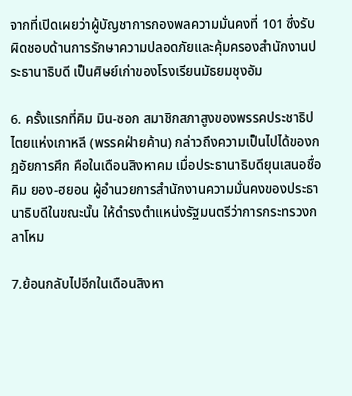จากที่เปิดเผยว่าผู้บัญชาการกองพลความมั่นคงที่ 101 ซึ่งรับผิดชอบด้านการรักษาความปลอดภัยและคุ้มครองสำนักงานประธานาธิบดี เป็นศิษย์เก่าของโรงเรียนมัธยมชุงอัม

6. ครั้งแรกที่คิม มิน-ซอก สมาชิกสภาสูงของพรรคประชาธิปไตยแห่งเกาหลี (พรรคฝ่ายค้าน) กล่าวถึงความเป็นไปได้ของกฎอัยการศึก คือในเดือนสิงหาคม เมื่อประธานาธิบดียุนเสนอชื่อคิม ยอง-ฮยอน ผู้อำนวยการสำนักงานความมั่นคงของประธานาธิบดีในขณะนั้น ให้ดำรงตำแหน่งรัฐมนตรีว่าการกระทรวงกลาโหม

7.ย้อนกลับไปอีกในเดือนสิงหา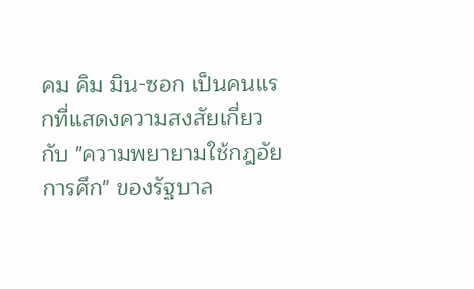คม คิม มิน-ซอก เป็นคนแรกที่แสดงความสงสัยเกี่ยวกับ "ความพยายามใช้กฎอัยการศึก" ของรัฐบาล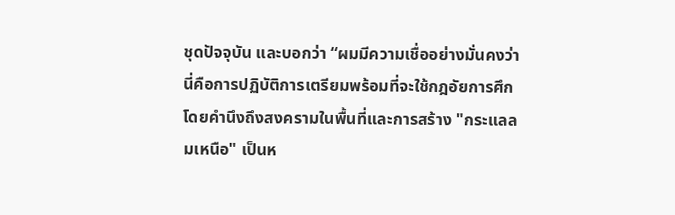ชุดปัจจุบัน และบอกว่า “ผมมีความเชื่ออย่างมั่นคงว่านี่คือการปฏิบัติการเตรียมพร้อมที่จะใช้กฎอัยการศึกโดยคำนึงถึงสงครามในพื้นที่และการสร้าง "กระแลลมเหนือ" เป็นห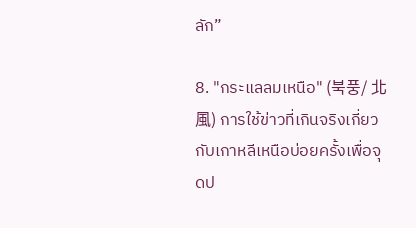ลัก”

8. "กระแลลมเหนือ" (북풍/ 北風) การใช้ข่าวที่เกินจริงเกี่ยวกับเกาหลีเหนือบ่อยครั้งเพื่อจุดป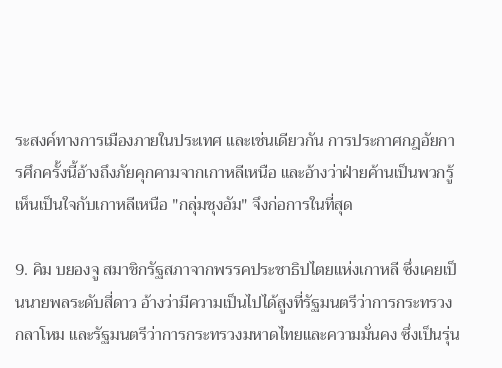ระสงค์ทางการเมืองภายในประเทศ และเช่นเดียวกัน การประกาศกฎอัยการศึกครั้งนี้อ้างถึงภัยคุกคามจากเกาหลีเหนือ และอ้างว่าฝ่ายค้านเป็นพวกรู้เห็นเป็นใจกับเกาหลีเหนือ "กลุ่มชุงอัม" จึงก่อการในที่สุด

9. คิม บยองจู สมาชิกรัฐสภาจากพรรคประชาธิปไตยแห่งเกาหลี ซึ่งเคยเป็นนายพลระดับสี่ดาว อ้างว่ามีความเป็นไปได้สูงที่รัฐมนตรีว่าการกระทรวงกลาโหม และรัฐมนตรีว่าการกระทรวงมหาดไทยและความมั่นคง ซึ่งเป็นรุ่น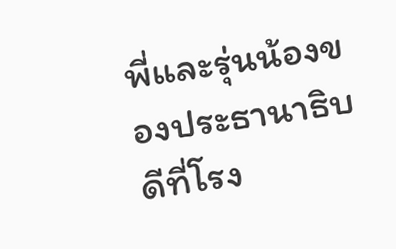พี่และรุ่นน้องของประธานาธิบดีที่โรง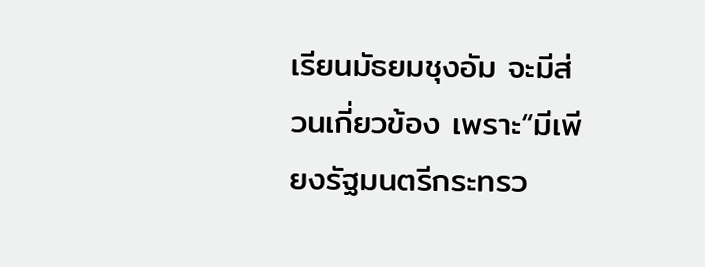เรียนมัธยมชุงอัม จะมีส่วนเกี่ยวข้อง เพราะ“มีเพียงรัฐมนตรีกระทรว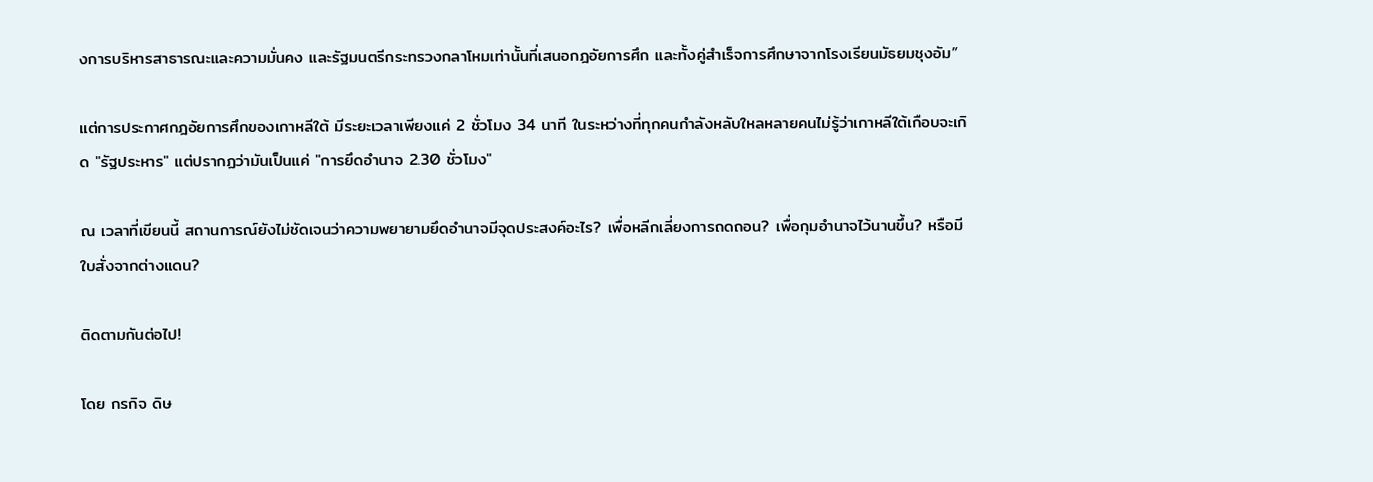งการบริหารสาธารณะและความมั่นคง และรัฐมนตรีกระทรวงกลาโหมเท่านั้นที่เสนอกฎอัยการศึก และทั้งคู่สำเร็จการศึกษาจากโรงเรียนมัธยมชุงอัม”

แต่การประกาศกฎอัยการศึกของเกาหลีใต้ มีระยะเวลาเพียงแค่ 2 ชั่วโมง 34 นาที ในระหว่างที่ทุกคนกำลังหลับใหลหลายคนไม่รู้ว่าเกาหลีใต้เกือบจะเกิด "รัฐประหาร" แต่ปรากฏว่ามันเป็นแค่ "การยึดอำนาจ 2.30 ชั่วโมง"

ณ เวลาที่เขียนนี้ สถานการณ์ยังไม่ชัดเจนว่าความพยายามยึดอำนาจมีจุดประสงค์อะไร? เพื่อหลีกเลี่ยงการถดถอน? เพื่อกุมอำนาจไว้นานขึ้น? หรือมีใบสั่งจากต่างแดน?

ติดตามกันต่อไป!

โดย กรกิจ ดิษ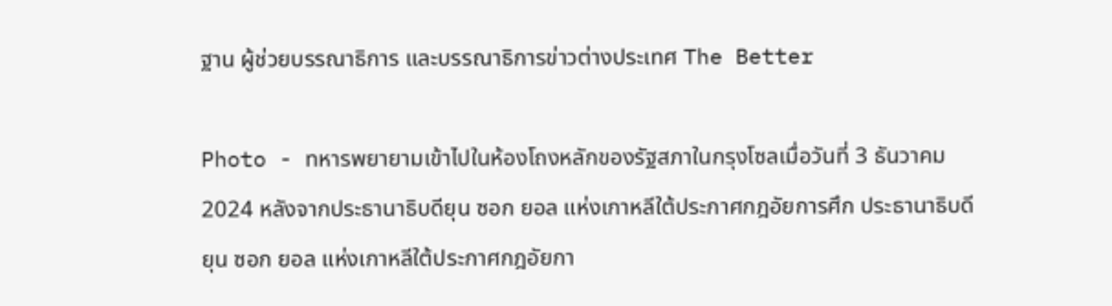ฐาน ผู้ช่วยบรรณาธิการ และบรรณาธิการข่าวต่างประเทศ The Better

Photo - ทหารพยายามเข้าไปในห้องโถงหลักของรัฐสภาในกรุงโซลเมื่อวันที่ 3 ธันวาคม 2024 หลังจากประธานาธิบดียุน ซอก ยอล แห่งเกาหลีใต้ประกาศกฎอัยการศึก ประธานาธิบดียุน ซอก ยอล แห่งเกาหลีใต้ประกาศกฎอัยกา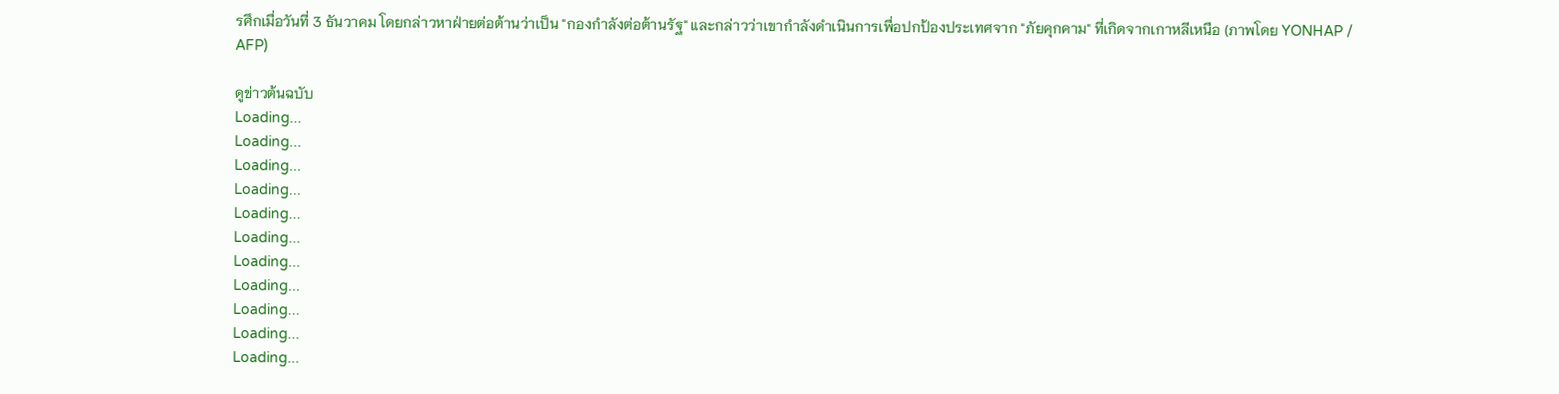รศึกเมื่อวันที่ 3 ธันวาคม โดยกล่าวหาฝ่ายต่อต้านว่าเป็น "กองกำลังต่อต้านรัฐ" และกล่าวว่าเขากำลังดำเนินการเพื่อปกป้องประเทศจาก "ภัยคุกคาม" ที่เกิดจากเกาหลีเหนือ (ภาพโดย YONHAP / AFP)

ดูข่าวต้นฉบับ
Loading...
Loading...
Loading...
Loading...
Loading...
Loading...
Loading...
Loading...
Loading...
Loading...
Loading...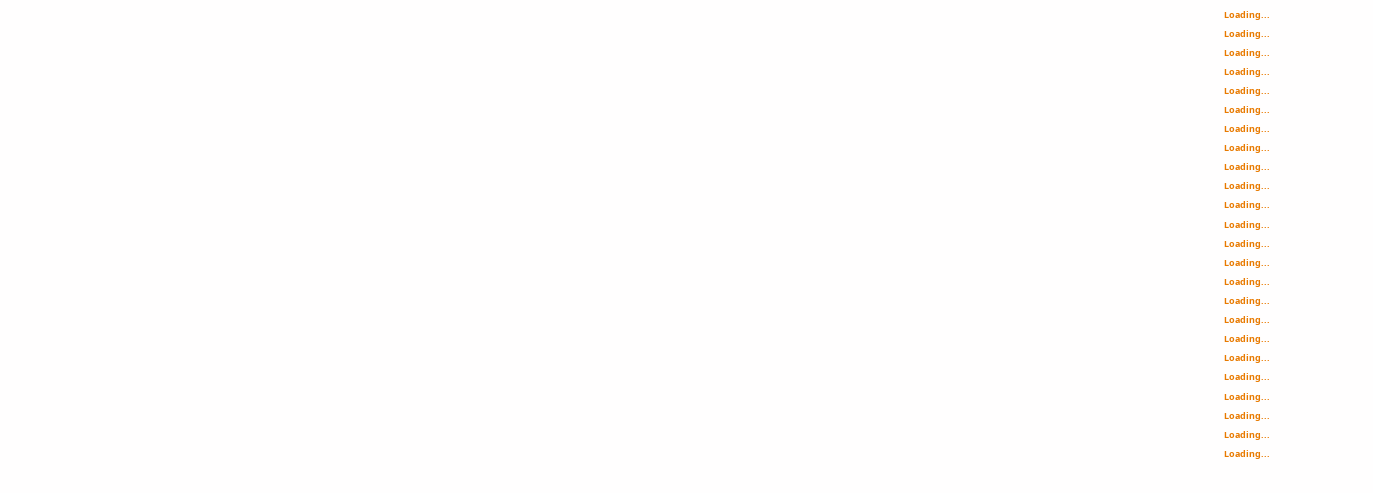Loading...
Loading...
Loading...
Loading...
Loading...
Loading...
Loading...
Loading...
Loading...
Loading...
Loading...
Loading...
Loading...
Loading...
Loading...
Loading...
Loading...
Loading...
Loading...
Loading...
Loading...
Loading...
Loading...
Loading...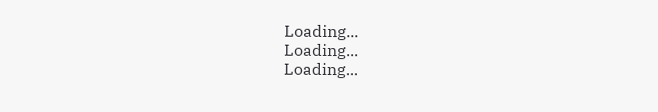Loading...
Loading...
Loading...